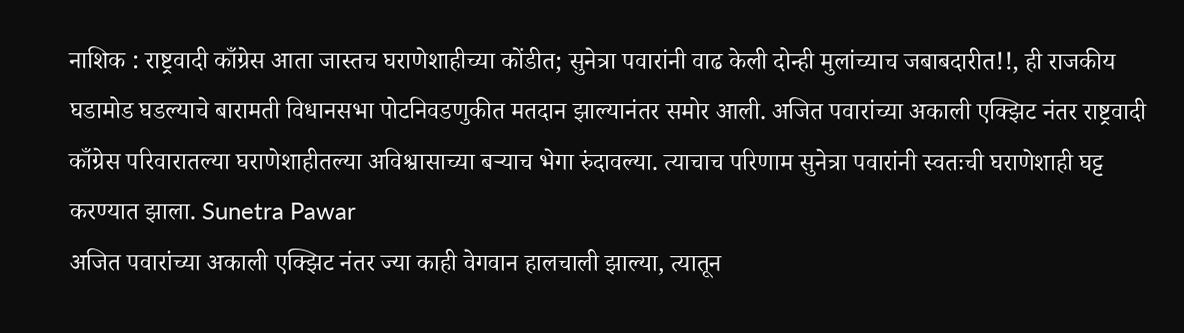नाशिक : राष्ट्रवादी काँग्रेस आता जास्तच घराणेशाहीच्या कोंडीत; सुनेत्रा पवारांनी वाढ केली दोन्ही मुलांच्याच जबाबदारीत!!, ही राजकीय घडामोड घडल्याचे बारामती विधानसभा पोटनिवडणुकीत मतदान झाल्यानंतर समोर आली. अजित पवारांच्या अकाली एक्झिट नंतर राष्ट्रवादी काँग्रेस परिवारातल्या घराणेशाहीतल्या अविश्वासाच्या बऱ्याच भेगा रुंदावल्या. त्याचाच परिणाम सुनेत्रा पवारांनी स्वतःची घराणेशाही घट्ट करण्यात झाला. Sunetra Pawar
अजित पवारांच्या अकाली एक्झिट नंतर ज्या काही वेगवान हालचाली झाल्या, त्यातून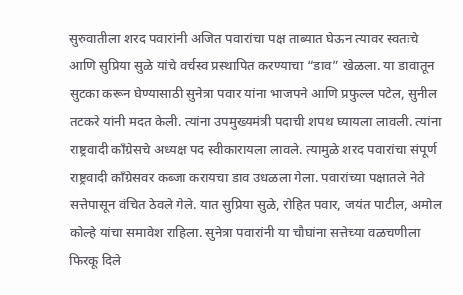सुरुवातीला शरद पवारांनी अजित पवारांचा पक्ष ताब्यात घेऊन त्यावर स्वतःचे आणि सुप्रिया सुळे यांचे वर्चस्व प्रस्थापित करण्याचा “डाव” खेळला. या डावातून सुटका करून घेण्यासाठी सुनेत्रा पवार यांना भाजपने आणि प्रफुल्ल पटेल, सुनील तटकरे यांनी मदत केली. त्यांना उपमुख्यमंत्री पदाची शपथ घ्यायला लावली. त्यांना राष्ट्रवादी काँग्रेसचे अध्यक्ष पद स्वीकारायला लावले. त्यामुळे शरद पवारांचा संपूर्ण राष्ट्रवादी काँग्रेसवर कब्जा करायचा डाव उधळला गेला. पवारांच्या पक्षातले नेते सत्तेपासून वंचित ठेवले गेले. यात सुप्रिया सुळे, रोहित पवार, जयंत पाटील, अमोल कोल्हे यांचा समावेश राहिला. सुनेत्रा पवारांनी या चौघांना सत्तेच्या वळचणीला फिरकू दिले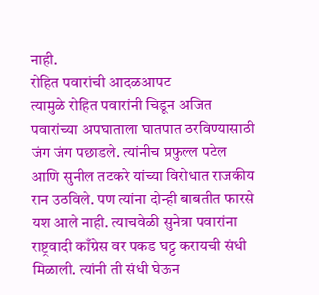नाही.
रोहित पवारांची आदळआपट
त्यामुळे रोहित पवारांनी चिडून अजित पवारांच्या अपघाताला घातपात ठरविण्यासाठी जंग जंग पछाडले. त्यांनीच प्रफुल्ल पटेल आणि सुनील तटकरे यांच्या विरोधात राजकीय रान उठविले. पण त्यांना दोन्ही बाबतीत फारसे यश आले नाही. त्याचवेळी सुनेत्रा पवारांना राष्ट्रवादी काँग्रेस वर पकड घट्ट करायची संधी मिळाली. त्यांनी ती संधी घेऊन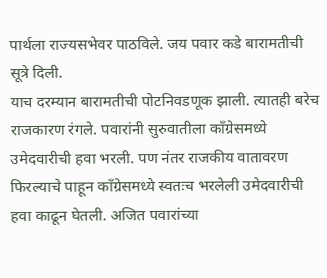पार्थला राज्यसभेवर पाठविले. जय पवार कडे बारामतीची सूत्रे दिली.
याच दरम्यान बारामतीची पोटनिवडणूक झाली. त्यातही बरेच राजकारण रंगले. पवारांनी सुरुवातीला काँग्रेसमध्ये उमेदवारीची हवा भरली. पण नंतर राजकीय वातावरण फिरल्याचे पाहून काँग्रेसमध्ये स्वतःच भरलेली उमेदवारीची हवा काढून घेतली. अजित पवारांच्या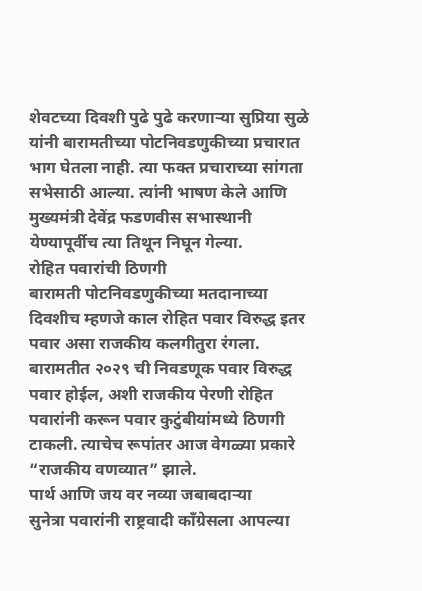शेवटच्या दिवशी पुढे पुढे करणाऱ्या सुप्रिया सुळे यांनी बारामतीच्या पोटनिवडणुकीच्या प्रचारात भाग घेतला नाही. त्या फक्त प्रचाराच्या सांगता सभेसाठी आल्या. त्यांनी भाषण केले आणि मुख्यमंत्री देवेंद्र फडणवीस सभास्थानी येण्यापूर्वीच त्या तिथून निघून गेल्या.
रोहित पवारांची ठिणगी
बारामती पोटनिवडणुकीच्या मतदानाच्या दिवशीच म्हणजे काल रोहित पवार विरुद्ध इतर पवार असा राजकीय कलगीतुरा रंगला. बारामतीत २०२९ ची निवडणूक पवार विरुद्ध पवार होईल, अशी राजकीय पेरणी रोहित पवारांनी करून पवार कुटुंबीयांमध्ये ठिणगी टाकली. त्याचेच रूपांतर आज वेगळ्या प्रकारे “राजकीय वणव्यात” झाले.
पार्थ आणि जय वर नव्या जबाबदाऱ्या
सुनेत्रा पवारांनी राष्ट्रवादी काँग्रेसला आपल्या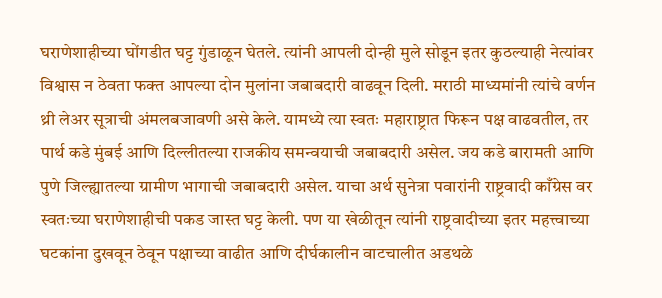घराणेशाहीच्या घोंगडीत घट्ट गुंडाळून घेतले. त्यांनी आपली दोन्ही मुले सोडून इतर कुठल्याही नेत्यांवर विश्वास न ठेवता फक्त आपल्या दोन मुलांना जबाबदारी वाढवून दिली. मराठी माध्यमांनी त्यांचे वर्णन थ्री लेअर सूत्राची अंमलबजावणी असे केले. यामध्ये त्या स्वतः महाराष्ट्रात फिरून पक्ष वाढवतील, तर पार्थ कडे मुंबई आणि दिल्लीतल्या राजकीय समन्वयाची जबाबदारी असेल. जय कडे बारामती आणि पुणे जिल्ह्यातल्या ग्रामीण भागाची जबाबदारी असेल. याचा अर्थ सुनेत्रा पवारांनी राष्ट्रवादी काँग्रेस वर स्वतःच्या घराणेशाहीची पकड जास्त घट्ट केली. पण या खेळीतून त्यांनी राष्ट्रवादीच्या इतर महत्त्वाच्या घटकांना दुखवून ठेवून पक्षाच्या वाढीत आणि दीर्घकालीन वाटचालीत अडथळे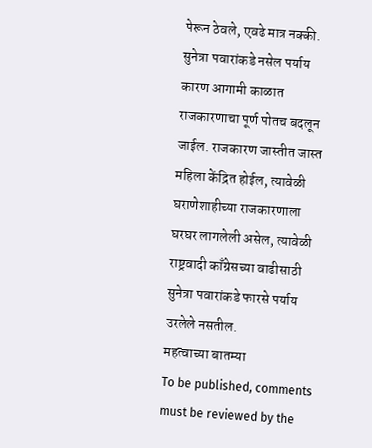पेरून ठेवले, एवढे मात्र नक्की.
सुनेत्रा पवारांकडे नसेल पर्याय
कारण आगामी काळात राजकारणाचा पूर्ण पोतच बदलून जाईल. राजकारण जास्तीत जास्त महिला केंद्रित होईल, त्यावेळी घराणेशाहीच्या राजकारणाला घरघर लागलेली असेल, त्यावेळी राष्ट्रवादी काँग्रेसच्या वाढीसाठी सुनेत्रा पवारांकडे फारसे पर्याय उरलेले नसतील.
महत्वाच्या बातम्या
To be published, comments must be reviewed by the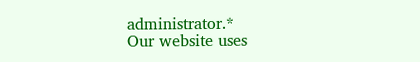administrator.*
Our website uses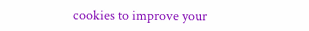cookies to improve your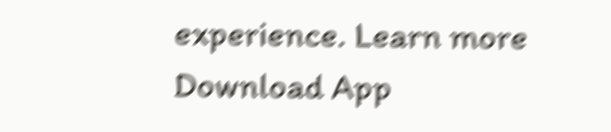experience. Learn more
Download App